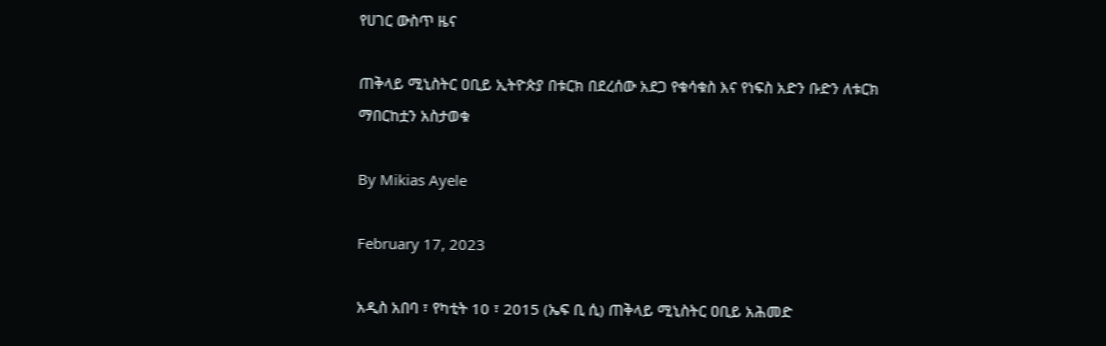የሀገር ውስጥ ዜና

ጠቅላይ ሚኒስትር ዐቢይ ኢትዮጵያ በቱርክ በደረሰው አደጋ የቁሳቁስ እና የነፍስ አድን ቡድን ለቱርክ ማበርከቷን አስታወቁ

By Mikias Ayele

February 17, 2023

አዲስ አበባ ፣ የካቲት 10 ፣ 2015 (ኤፍ ቢ ሲ) ጠቅላይ ሚኒስትር ዐቢይ አሕመድ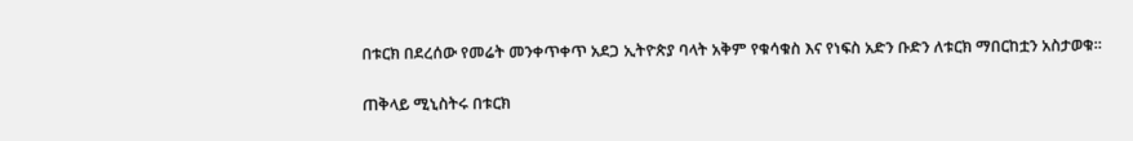በቱርክ በደረሰው የመሬት መንቀጥቀጥ አደጋ ኢትዮጵያ ባላት አቅም የቁሳቁስ እና የነፍስ አድን ቡድን ለቱርክ ማበርከቷን አስታወቁ።

ጠቅላይ ሚኒስትሩ በቱርክ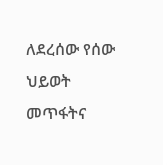ለደረሰው የሰው ህይወት መጥፋትና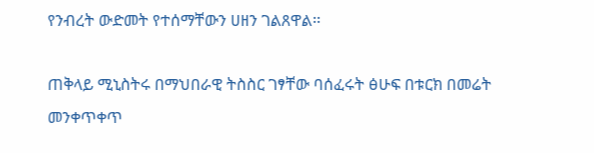የንብረት ውድመት የተሰማቸውን ሀዘን ገልጸዋል፡፡

ጠቅላይ ሚኒስትሩ በማህበራዊ ትስስር ገፃቸው ባሰፈሩት ፅሁፍ በቱርክ በመሬት መንቀጥቀጥ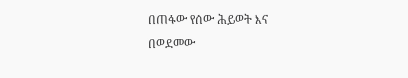በጠፋው የሰው ሕይወት እና በወደመው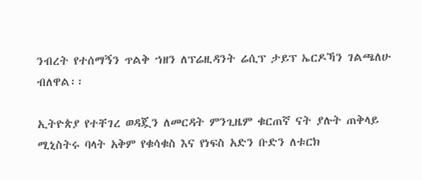ንብረት የተሰማኝን ጥልቅ ኀዘን ለፕሬዚዳንት ሬሲፕ ታይፕ ኤርዶኻን ገልጫለሁ ብለዋል፡፡

ኢትዮጵያ የተቸገረ ወዳጇን ለመርዳት ምንጊዜም ቁርጠኛ ናት ያሉት ጠቅላይ ሚኒስትሩ ባላት አቅም የቁሳቁስ እና የነፍስ አድን ቡድን ለቱርክ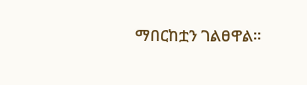ማበርከቷን ገልፀዋል።